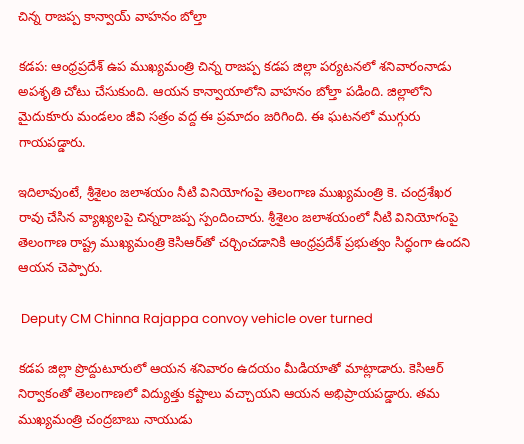చిన్న రాజప్ప కాన్వాయ్ వాహనం బోల్తా

కడప: ఆంధ్రప్రదేశ్ ఉప ముఖ్యమంత్రి చిన్న రాజప్ప కడప జిల్లా పర్యటనలో శనివారంనాడు అపశృతి చోటు చేసుకుంది. ఆయన కాన్వాయాలోని వాహనం బోల్తా పడింది. జిల్లాలోని మైదుకూరు మండలం జీవి సత్రం వద్ద ఈ ప్రమాదం జరిగింది. ఈ ఘటనలో ముగ్గురు గాయపడ్డారు.

ఇదిలావుంటే, శ్రీశైలం జలాశయం నీటి వినియోగంపై తెలంగాణ ముఖ్యమంత్రి కె. చంద్రశేఖర రావు చేసిన వ్యాఖ్యలపై చిన్నరాజప్ప స్పందించారు. శ్రీశైలం జలాశయంలో నీటి వినియోగంపై తెలంగాణ రాష్ట్ర ముఖ్యమంత్రి కెసిఆర్‌తో చర్చించడానికి ఆంధ్రప్రదేశ్ ప్రభుత్వం సిద్ధంగా ఉందని ఆయన చెప్పారు.

 Deputy CM Chinna Rajappa convoy vehicle over turned

కడప జిల్లా ప్రొద్దుటూరులో ఆయన శనివారం ఉదయం మీడియాతో మాట్లాడారు. కెసిఆర్ నిర్వాకంతో తెలంగాణలో విద్యుత్తు కష్టాలు వచ్చాయని ఆయన అభిప్రాయపడ్డారు. తమ ముఖ్యమంత్రి చంద్రబాబు నాయుడు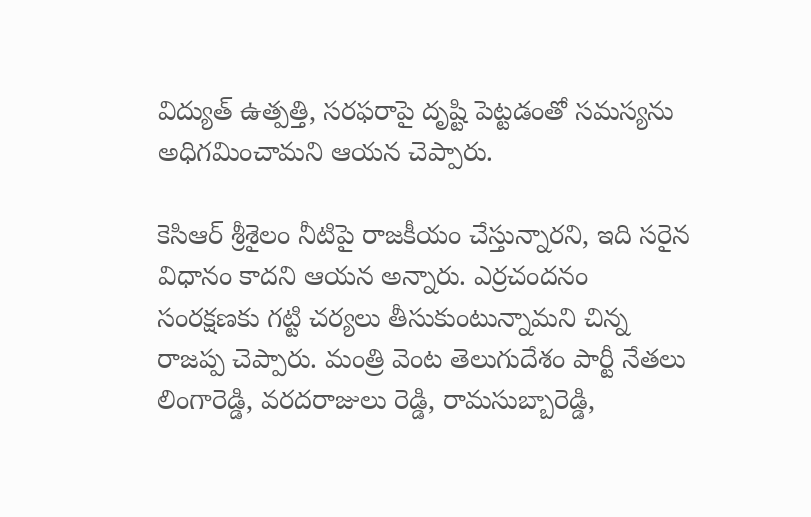విద్యుత్ ఉత్పత్తి, సరఫరాపై దృష్టి పెట్టడంతో సమస్యను అధిగమించామని ఆయన చెప్పారు.

కెసిఆర్ శ్రీశైలం నీటిపై రాజకీయం చేస్తున్నారని, ఇది సరైన విధానం కాదని ఆయన అన్నారు. ఎర్రచందనం సంరక్షణకు గట్టి చర్యలు తీసుకుంటున్నామని చిన్న రాజప్ప చెప్పారు. మంత్రి వెంట తెలుగుదేశం పార్టీ నేతలు లింగారెడ్డి, వరదరాజులు రెడ్డి, రామసుబ్బారెడ్డి,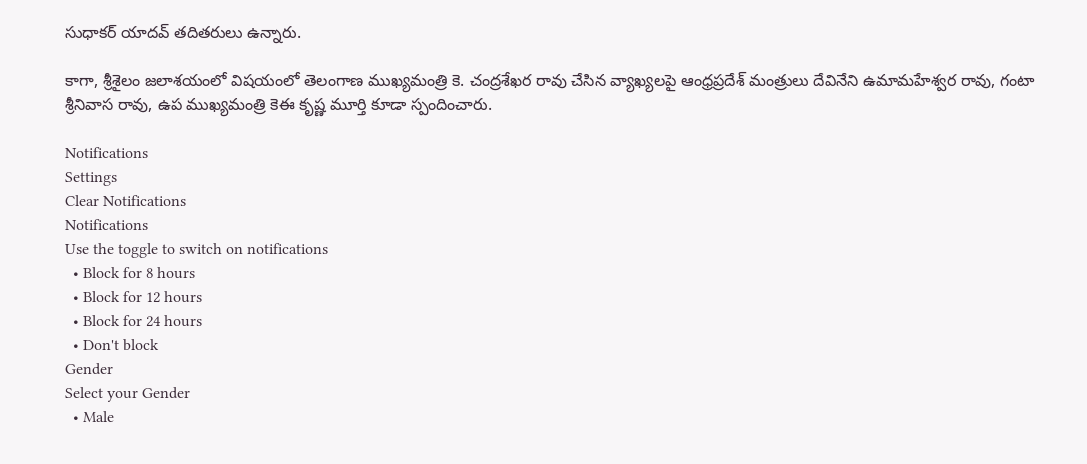సుధాకర్ యాదవ్ తదితరులు ఉన్నారు.

కాగా, శ్రీశైలం జలాశయంలో విషయంలో తెలంగాణ ముఖ్యమంత్రి కె. చంద్రశేఖర రావు చేసిన వ్యాఖ్యలపై ఆంధ్రప్రదేశ్ మంత్రులు దేవినేని ఉమామహేశ్వర రావు, గంటా శ్రీనివాస రావు, ఉప ముఖ్యమంత్రి కెఈ కృష్ణ మూర్తి కూడా స్పందించారు.

Notifications
Settings
Clear Notifications
Notifications
Use the toggle to switch on notifications
  • Block for 8 hours
  • Block for 12 hours
  • Block for 24 hours
  • Don't block
Gender
Select your Gender
  • Male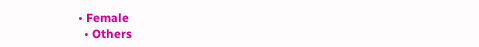• Female
  • Others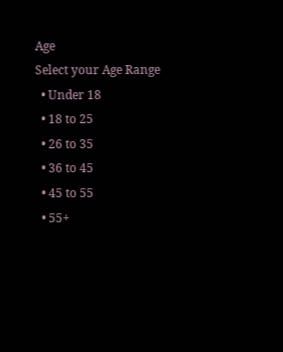Age
Select your Age Range
  • Under 18
  • 18 to 25
  • 26 to 35
  • 36 to 45
  • 45 to 55
  • 55+